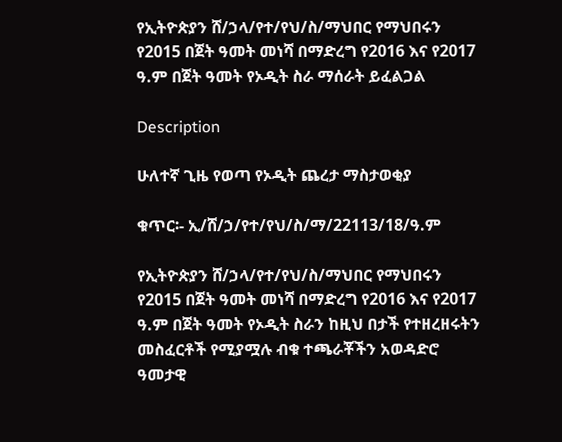የኢትዮጵያን ሸ/ኃላ/የተ/የህ/ስ/ማህበር የማህበሩን የ2015 በጀት ዓመት መነሻ በማድረግ የ2016 እና የ2017 ዓ.ም በጀት ዓመት የኦዲት ስራ ማሰራት ይፈልጋል

Description

ሁለተኛ ጊዜ የወጣ የኦዲት ጨረታ ማስታወቂያ

ቁጥር፡- ኢ/ሸ/ኃ/የተ/የህ/ስ/ማ/22113/18/ዓ.ም

የኢትዮጵያን ሸ/ኃላ/የተ/የህ/ስ/ማህበር የማህበሩን የ2015 በጀት ዓመት መነሻ በማድረግ የ2016 እና የ2017 ዓ.ም በጀት ዓመት የኦዲት ስራን ከዚህ በታች የተዘረዘሩትን መስፈርቶች የሚያሟሉ ብቁ ተጫራቾችን አወዳድሮ ዓመታዊ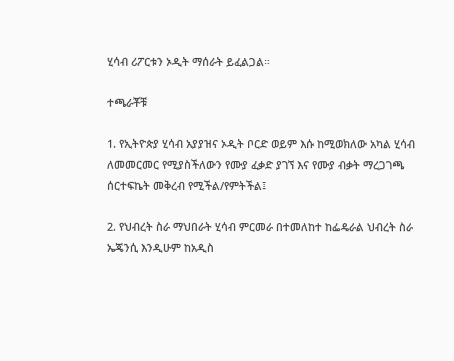ሂሳብ ሪፖርቱን ኦዲት ማሰራት ይፈልጋል።

ተጫራቾቹ

1. የኢትዮጵያ ሂሳብ አያያዝና ኦዲት ቦርድ ወይም እሱ ከሚወክለው አካል ሂሳብ ለመመርመር የሚያስችለውን የሙያ ፈቃድ ያገኘ እና የሙያ ብቃት ማረጋገጫ ሰርተፍኬት መቅረብ የሚችል/የምትችል፤

2. የህብረት ስራ ማህበራት ሂሳብ ምርመራ በተመለከተ ከፌዴራል ህብረት ስራ ኤጄንሲ እንዲሁም ከአዲስ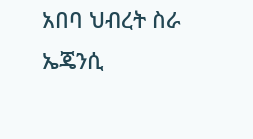አበባ ህብረት ስራ ኤጄንሲ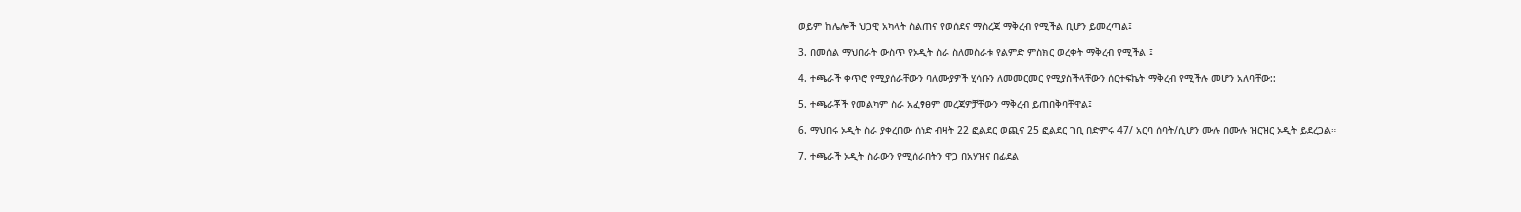ወይም ከሌሎች ህጋዊ አካላት ስልጠና የወሰደና ማስረጃ ማቅረብ የሚችል ቢሆን ይመረጣል፤

3. በመሰል ማህበራት ውስጥ የኦዲት ስራ ስለመስራቱ የልምድ ምስክር ወረቀት ማቅረብ የሚችል ፤

4. ተጫራች ቀጥሮ የሚያሰራቸውን ባለሙያዎች ሂሳቡን ለመመርመር የሚያስችላቸውን ሰርተፍኬት ማቅረብ የሚችሉ መሆን አለባቸው::

5. ተጫራቾች የመልካም ስራ አፈፃፀም መረጃዎቻቸውን ማቅረብ ይጠበቅባቸዋል፤

6. ማህበሩ ኦዲት ስራ ያቀረበው ሰነድ ብዛት 22 ፎልደር ወጪና 25 ፎልደር ገቢ በድምሩ 47/ አርባ ሰባት/ሲሆን ሙሉ በሙሉ ዝርዝር ኦዲት ይደረጋል።

7. ተጫራች ኦዲት ስራውን የሚሰራበትን ዋጋ በአሃዝና በፊደል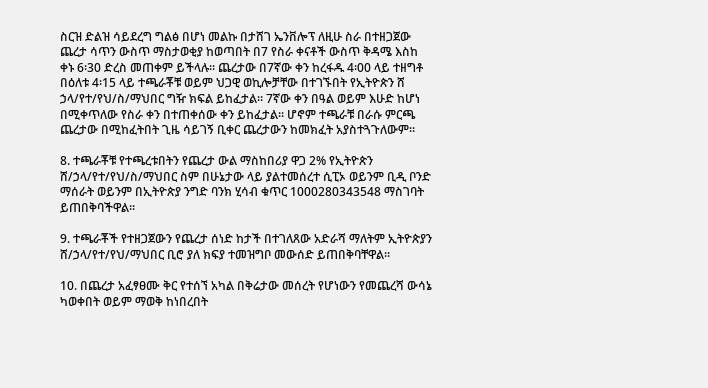ስርዝ ድልዝ ሳይደረግ ግልፅ በሆነ መልኩ በታሸገ ኤንቨሎፕ ለዚሁ ስራ በተዘጋጀው ጨረታ ሳጥን ውስጥ ማስታወቂያ ከወጣበት በ7 የስራ ቀናቶች ውስጥ ቅዳሜ እስከ ቀኑ 6፡30 ድረስ መጠቀም ይችላሉ። ጨረታው በ7ኛው ቀን ከረፋዱ 4፡00 ላይ ተዘግቶ በዕለቱ 4፡15 ላይ ተጫራቾቹ ወይም ህጋዊ ወኪሎቻቸው በተገኙበት የኢትዮጵን ሸ ኃላ/የተ/የህ/ስ/ማህበር ግዥ ክፍል ይከፈታል። 7ኛው ቀን በዓል ወይም እሁድ ከሆነ በሚቀጥለው የስራ ቀን በተጠቀሰው ቀን ይከፈታል። ሆኖም ተጫራቹ በራሱ ምርጫ ጨረታው በሚከፈትበት ጊዜ ሳይገኝ ቢቀር ጨረታውን ከመክፈት አያስተጓጉለውም።

8. ተጫራቾቹ የተጫረቱበትን የጨረታ ውል ማስከበሪያ ዋጋ 2% የኢትዮጵን ሸ/ኃላ/የተ/የህ/ስ/ማህበር ስም በሁኔታው ላይ ያልተመሰረተ ሲፒኦ ወይንም ቢዲ ቦንድ ማሰራት ወይንም በኢትዮጵያ ንግድ ባንክ ሂሳብ ቁጥር 1000280343548 ማስገባት ይጠበቅባችዋል።

9. ተጫራቾች የተዘጋጀውን የጨረታ ሰነድ ከታች በተገለጸው አድራሻ ማለትም ኢትዮጵያን ሸ/ኃላ/የተ/የህ/ማህበር ቢሮ ያለ ክፍያ ተመዝግቦ መውሰድ ይጠበቅባቸዋል።

10. በጨረታ አፈፃፀሙ ቅር የተሰኘ አካል በቅሬታው መሰረት የሆነውን የመጨረሻ ውሳኔ ካወቀበት ወይም ማወቅ ከነበረበት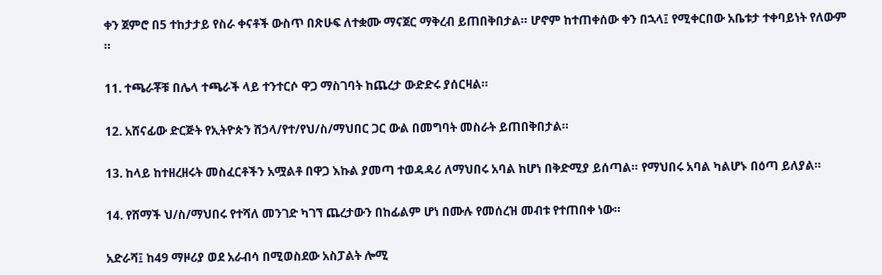ቀን ጀምሮ በ5 ተከታታይ የስራ ቀናቶች ውስጥ በጽሁፍ ለተቋሙ ማናጀር ማቅረብ ይጠበቅበታል። ሆኖም ከተጠቀሰው ቀን በኋላ፤ የሚቀርበው አቤቱታ ተቀባይነት የለውም ።

11. ተጫራቾቹ በሌላ ተጫራች ላይ ተንተርሶ ዋጋ ማስገባት ከጨረታ ውድድሩ ያሰርዛል።

12. አሸናፊው ድርጅት የኢትዮጵን ሸኃላ/የተ/የህ/ስ/ማህበር ጋር ውል በመግባት መስራት ይጠበቅበታል።

13. ከላይ ከተዘረዘሩት መስፈርቶችን አሟልቶ በዋጋ እኩል ያመጣ ተወዳዳሪ ለማህበሩ አባል ከሆነ በቅድሚያ ይሰጣል። የማህበሩ አባል ካልሆኑ በዕጣ ይለያል።

14. የሸማች ህ/ስ/ማህበሩ የተሻለ መንገድ ካገኘ ጨረታውን በከፊልም ሆነ በሙሉ የመሰረዝ መብቱ የተጠበቀ ነው።

አድራሻ፤ ከ49 ማዞሪያ ወደ አራብሳ በሚወስደው አስፓልት ሎሚ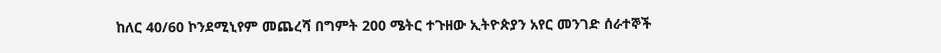ከለር 40/60 ኮንደሚኒየም መጨረሻ በግምት 200 ሜትር ተጉዘው ኢትዮጵያን አየር መንገድ ሰራተኞች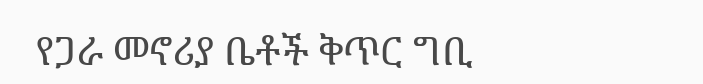የጋራ መኖሪያ ቤቶች ቅጥር ግቢ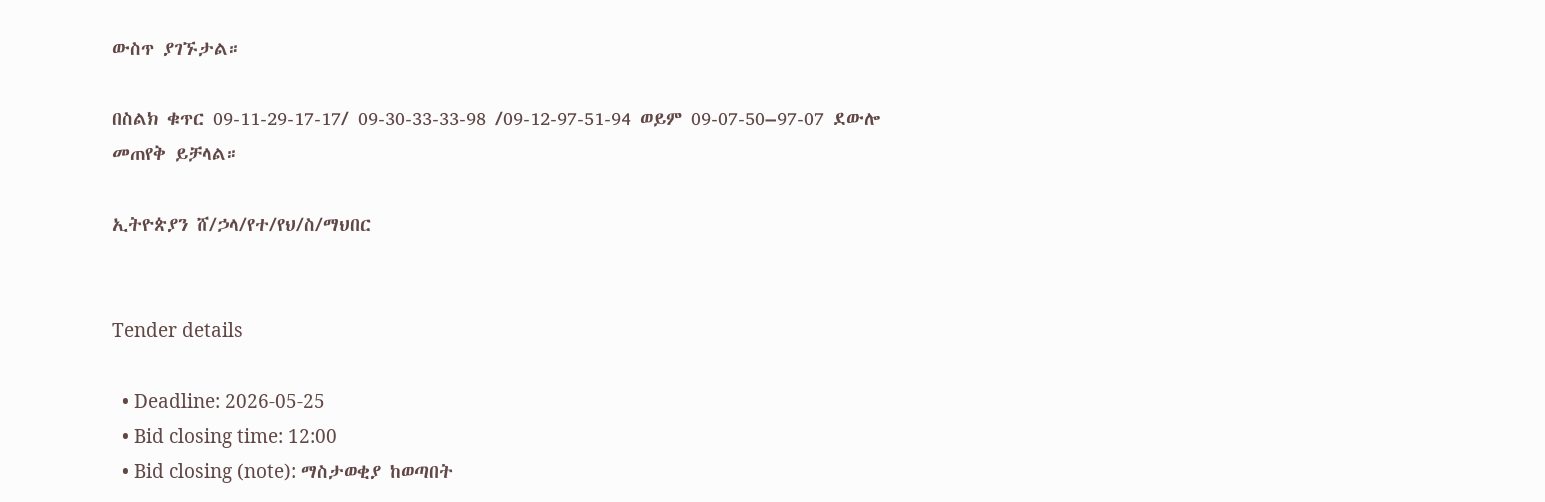ውስጥ ያገኙታል።

በስልክ ቁጥር 09-11-29-17-17/ 09-30-33-33-98 /09-12-97-51-94 ወይም 09-07-50–97-07 ደውሎ መጠየቅ ይቻላል።

ኢትዮጵያን ሸ/ኃላ/የተ/የህ/ስ/ማህበር


Tender details

  • Deadline: 2026-05-25
  • Bid closing time: 12:00
  • Bid closing (note): ማስታወቂያ ከወጣበት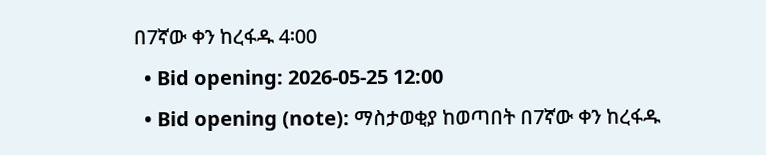በ7ኛው ቀን ከረፋዱ 4፡00
  • Bid opening: 2026-05-25 12:00
  • Bid opening (note): ማስታወቂያ ከወጣበት በ7ኛው ቀን ከረፋዱ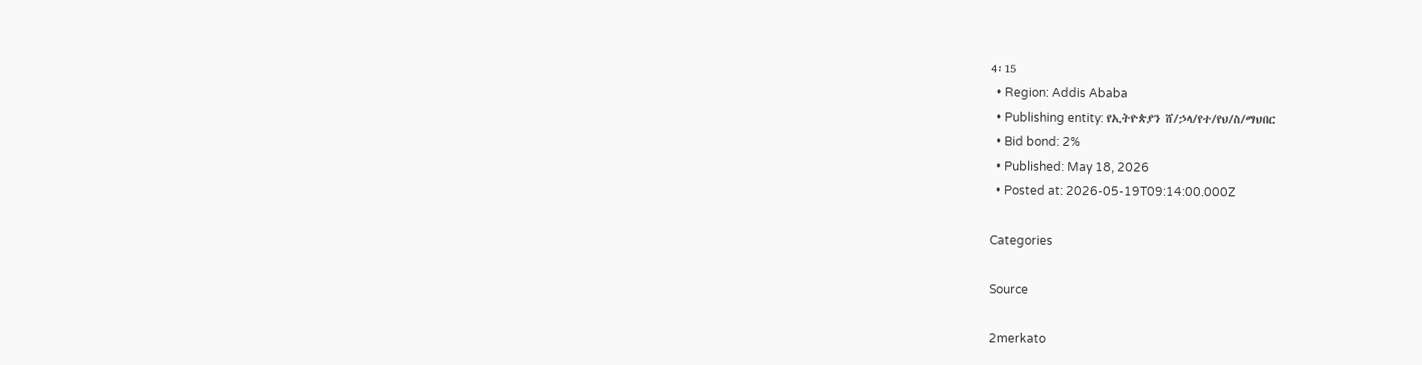4፡15
  • Region: Addis Ababa
  • Publishing entity: የኢትዮጵያን ሸ/ኃላ/የተ/የህ/ስ/ማህበር
  • Bid bond: 2%
  • Published: May 18, 2026
  • Posted at: 2026-05-19T09:14:00.000Z

Categories

Source

2merkato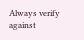Always verify against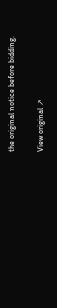the original notice before bidding.

View original ↗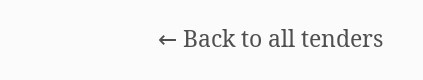← Back to all tenders